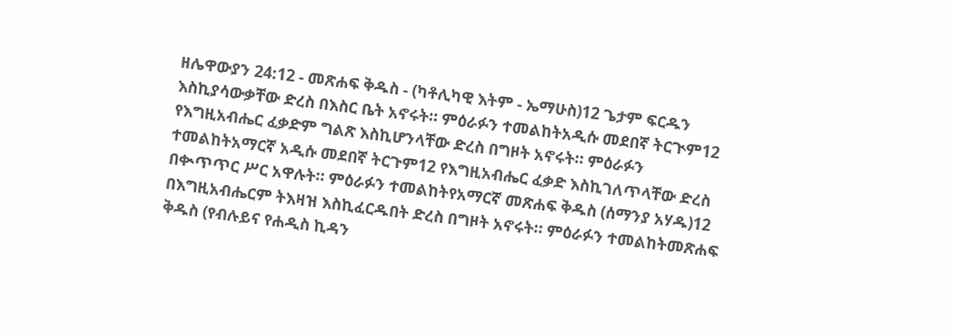ዘሌዋውያን 24:12 - መጽሐፍ ቅዱስ - (ካቶሊካዊ እትም - ኤማሁስ)12 ጌታም ፍርዱን እስኪያሳውቃቸው ድረስ በእስር ቤት አኖሩት። ምዕራፉን ተመልከትአዲሱ መደበኛ ትርጒም12 የእግዚአብሔር ፈቃድም ግልጽ እስኪሆንላቸው ድረስ በግዞት አኖሩት። ምዕራፉን ተመልከትአማርኛ አዲሱ መደበኛ ትርጉም12 የእግዚአብሔር ፈቃድ እስኪገለጥላቸው ድረስ በቊጥጥር ሥር አዋሉት። ምዕራፉን ተመልከትየአማርኛ መጽሐፍ ቅዱስ (ሰማንያ አሃዱ)12 በእግዚአብሔርም ትእዛዝ እስኪፈርዱበት ድረስ በግዞት አኖሩት። ምዕራፉን ተመልከትመጽሐፍ ቅዱስ (የብሉይና የሐዲስ ኪዳን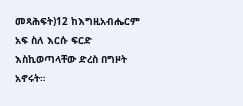መጻሕፍት)12 ከእግዚአብሔርም አፍ ስለ እርሱ ፍርድ እስኪወጣላቸው ድረስ በግዞት አኖሩት።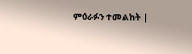ምዕራፉን ተመልከት |